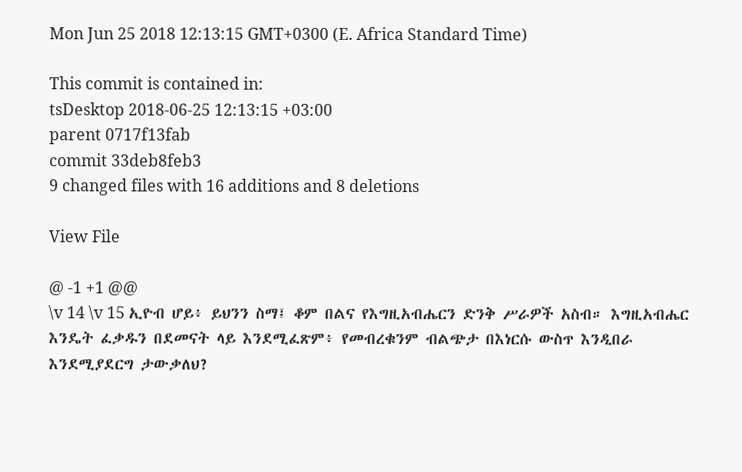Mon Jun 25 2018 12:13:15 GMT+0300 (E. Africa Standard Time)

This commit is contained in:
tsDesktop 2018-06-25 12:13:15 +03:00
parent 0717f13fab
commit 33deb8feb3
9 changed files with 16 additions and 8 deletions

View File

@ -1 +1 @@
\v 14 \v 15 ኢዮብ ሆይ፥ ይህንን ስማ፤ ቆም በልና የእግዚአብሔርን ድንቅ ሥራዎች አስብ። እግዚአብሔር እንዴት ፈቃዱን በደመናት ላይ እንደሚፈጽም፥ የመብረቁንም ብልጭታ በእነርሱ ውስጥ እንዲበራ እንደሚያደርግ ታውቃለህ?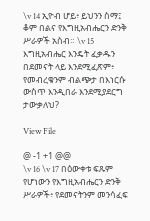\v 14 ኢዮብ ሆይ፥ ይህንን ስማ፤ ቆም በልና የእግዚአብሔርን ድንቅ ሥራዎች አስብ። \v 15 እግዚአብሔር እንዴት ፈቃዱን በደመናት ላይ እንደሚፈጽም፥ የመብረቁንም ብልጭታ በእነርሱ ውስጥ እንዲበራ እንደሚያደርግ ታውቃለህ?

View File

@ -1 +1 @@
\v 16 \v 17 በዕውቀቱ ፍጹም የሆነውን የእግዚአብሔርን ድንቅ ሥራዎች፥ የደመናትንም መንሳፈፍ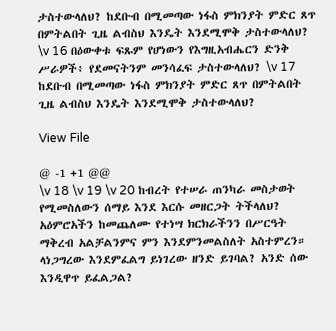ታስተውላለህ? ከደቡብ በሚመጣው ነፋስ ምክንያት ምድር ጸጥ በምትልበት ጊዜ ልብስህ እንዴት እንደሚሞቅ ታስተውላለህ?
\v 16 በዕውቀቱ ፍጹም የሆነውን የእግዚአብሔርን ድንቅ ሥራዎች፥ የደመናትንም መንሳፈፍ ታስተውላለህ? \v 17 ከደቡብ በሚመጣው ነፋስ ምክንያት ምድር ጸጥ በምትልበት ጊዜ ልብስህ እንዴት እንደሚሞቅ ታስተውላለህ?

View File

@ -1 +1 @@
\v 18 \v 19 \v 20 ከብረት የተሠራ ጠንካራ መስታወት የሚመስለውን ሰማይ እንደ እርሱ መዘርጋት ትችላለህ? አዕምሮአችን ከመጨለሙ የተነሣ ክርክራችንን በሥርዓት ማቅረብ አልቻልንምና ምን እንደምንመልስለት አስተምረን። ላነጋግረው እንደምፈልግ ይነገረው ዘንድ ይገባል? አንድ ሰው እንዲዋጥ ይፈልጋል?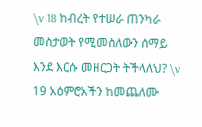\v 18 ከብረት የተሠራ ጠንካራ መስታወት የሚመስለውን ሰማይ እንደ እርሱ መዘርጋት ትችላለህ? \v 19 አዕምሮአችን ከመጨለሙ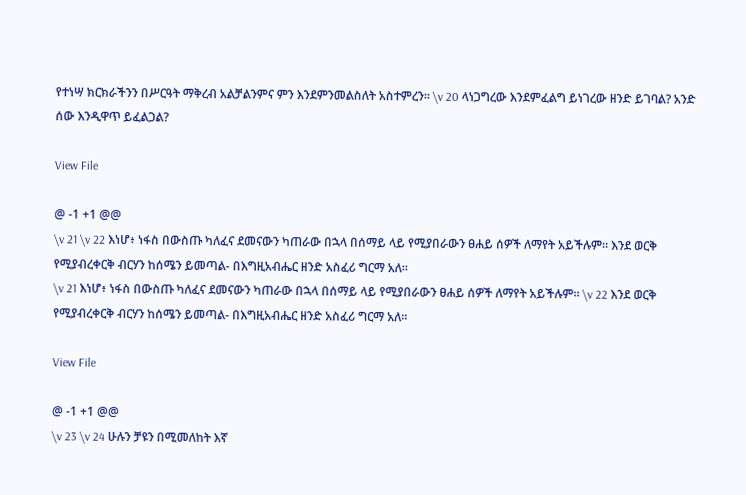የተነሣ ክርክራችንን በሥርዓት ማቅረብ አልቻልንምና ምን እንደምንመልስለት አስተምረን። \v 20 ላነጋግረው እንደምፈልግ ይነገረው ዘንድ ይገባል? አንድ ሰው እንዲዋጥ ይፈልጋል?

View File

@ -1 +1 @@
\v 21 \v 22 እነሆ፥ ነፋስ በውስጡ ካለፈና ደመናውን ካጠራው በኋላ በሰማይ ላይ የሚያበራውን ፀሐይ ሰዎች ለማየት አይችሉም። እንደ ወርቅ የሚያብረቀርቅ ብርሃን ከሰሜን ይመጣል- በእግዚአብሔር ዘንድ አስፈሪ ግርማ አለ።
\v 21 እነሆ፥ ነፋስ በውስጡ ካለፈና ደመናውን ካጠራው በኋላ በሰማይ ላይ የሚያበራውን ፀሐይ ሰዎች ለማየት አይችሉም። \v 22 እንደ ወርቅ የሚያብረቀርቅ ብርሃን ከሰሜን ይመጣል- በእግዚአብሔር ዘንድ አስፈሪ ግርማ አለ።

View File

@ -1 +1 @@
\v 23 \v 24 ሁሉን ቻዩን በሚመለከት እኛ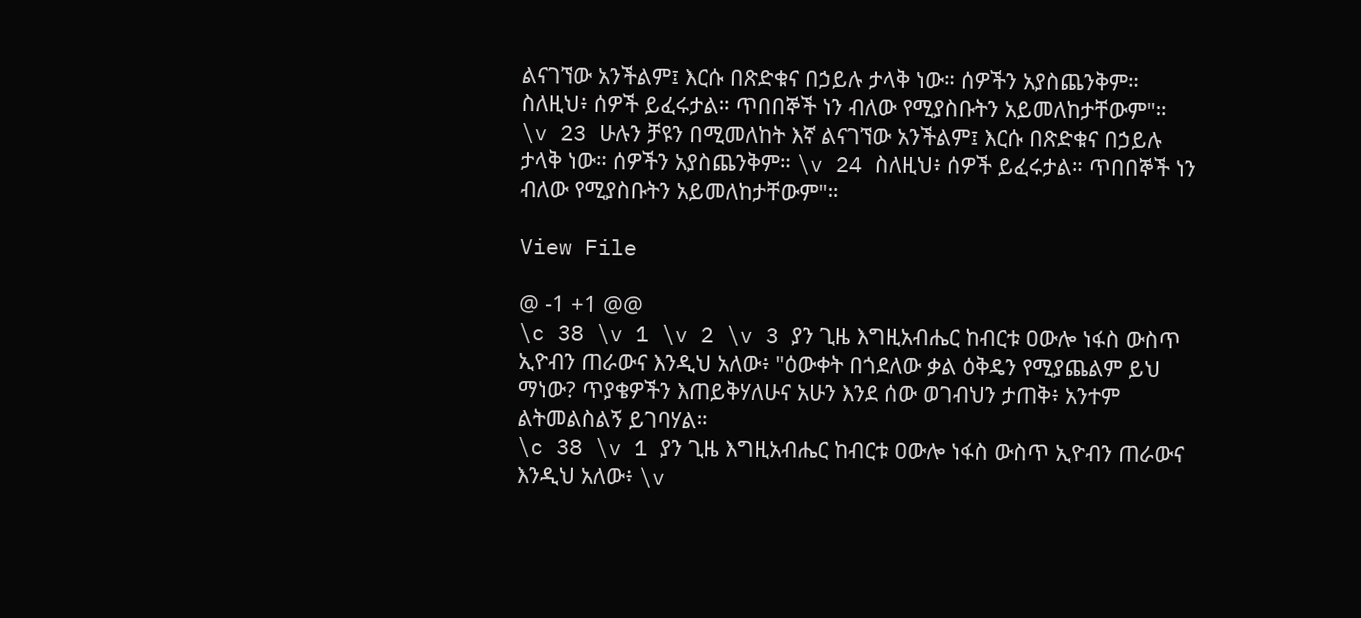ልናገኘው አንችልም፤ እርሱ በጽድቁና በኃይሉ ታላቅ ነው። ሰዎችን አያስጨንቅም። ስለዚህ፥ ሰዎች ይፈሩታል። ጥበበኞች ነን ብለው የሚያስቡትን አይመለከታቸውም"።
\v 23 ሁሉን ቻዩን በሚመለከት እኛ ልናገኘው አንችልም፤ እርሱ በጽድቁና በኃይሉ ታላቅ ነው። ሰዎችን አያስጨንቅም። \v 24 ስለዚህ፥ ሰዎች ይፈሩታል። ጥበበኞች ነን ብለው የሚያስቡትን አይመለከታቸውም"።

View File

@ -1 +1 @@
\c 38 \v 1 \v 2 \v 3 ያን ጊዜ እግዚአብሔር ከብርቱ ዐውሎ ነፋስ ውስጥ ኢዮብን ጠራውና እንዲህ አለው፥ "ዕውቀት በጎደለው ቃል ዕቅዴን የሚያጨልም ይህ ማነው? ጥያቄዎችን እጠይቅሃለሁና አሁን እንደ ሰው ወገብህን ታጠቅ፥ አንተም ልትመልስልኝ ይገባሃል።
\c 38 \v 1 ያን ጊዜ እግዚአብሔር ከብርቱ ዐውሎ ነፋስ ውስጥ ኢዮብን ጠራውና እንዲህ አለው፥ \v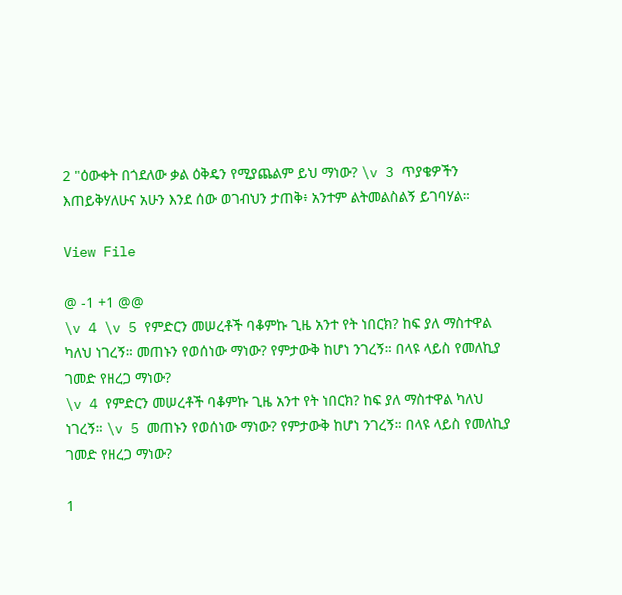2 "ዕውቀት በጎደለው ቃል ዕቅዴን የሚያጨልም ይህ ማነው? \v 3 ጥያቄዎችን እጠይቅሃለሁና አሁን እንደ ሰው ወገብህን ታጠቅ፥ አንተም ልትመልስልኝ ይገባሃል።

View File

@ -1 +1 @@
\v 4 \v 5 የምድርን መሠረቶች ባቆምኩ ጊዜ አንተ የት ነበርክ? ከፍ ያለ ማስተዋል ካለህ ነገረኝ። መጠኑን የወሰነው ማነው? የምታውቅ ከሆነ ንገረኝ። በላዩ ላይስ የመለኪያ ገመድ የዘረጋ ማነው?
\v 4 የምድርን መሠረቶች ባቆምኩ ጊዜ አንተ የት ነበርክ? ከፍ ያለ ማስተዋል ካለህ ነገረኝ። \v 5 መጠኑን የወሰነው ማነው? የምታውቅ ከሆነ ንገረኝ። በላዩ ላይስ የመለኪያ ገመድ የዘረጋ ማነው?

1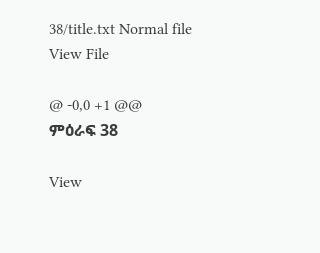38/title.txt Normal file
View File

@ -0,0 +1 @@
ምዕራፍ 38

View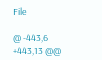File

@ -443,6 +443,13 @@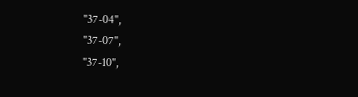"37-04",
"37-07",
"37-10",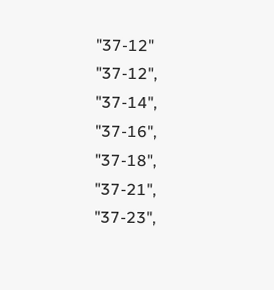"37-12"
"37-12",
"37-14",
"37-16",
"37-18",
"37-21",
"37-23",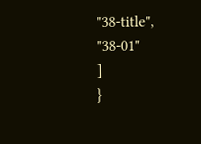"38-title",
"38-01"
]
}